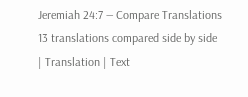Jeremiah 24:7 — Compare Translations
13 translations compared side by side
| Translation | Text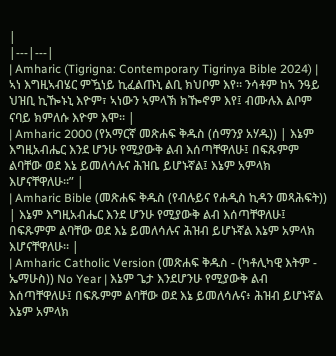|
|---|---|
| Amharic (Tigrigna: Contemporary Tigrinya Bible 2024) | ኣነ እግዚኣብሄር ምዃነይ ኪፈልጡኒ ልቢ ክህቦም እየ። ንሳቶም ከኣ ንዓይ ህዝቢ ኪዀኑኒ እዮም፣ ኣነውን ኣምላኽ ክዀኖም እየ፤ ብሙሉእ ልቦም ናባይ ክምለሱ እዮም እሞ። |
| Amharic 2000 (የአማርኛ መጽሐፍ ቅዱስ (ሰማንያ አሃዱ)) | እኔም እግዚአብሔር እንደ ሆንሁ የሚያውቅ ልብ እሰጣቸዋለሁ፤ በፍጹምም ልባቸው ወደ እኔ ይመለሳሉና ሕዝቤ ይሆኑኛል፤ እኔም አምላክ እሆናቸዋለሁ።” |
| Amharic Bible (መጽሐፍ ቅዱስ (የብሉይና የሐዲስ ኪዳን መጻሕፍት)) | እኔም እግዚአብሔር እንደ ሆንሁ የሚያውቅ ልብ እሰጣቸዋለሁ፤ በፍጹምም ልባቸው ወደ እኔ ይመለሳሉና ሕዝብ ይሆኑኛል እኔም አምላክ እሆናቸዋለሁ። |
| Amharic Catholic Version (መጽሐፍ ቅዱስ - (ካቶሊካዊ እትም - ኤማሁስ)) No Year | እኔም ጌታ እንደሆንሁ የሚያውቅ ልብ እሰጣቸዋለሁ፤ በፍጹምም ልባቸው ወደ እኔ ይመለሳሉና፥ ሕዝብ ይሆኑኛል እኔም አምላክ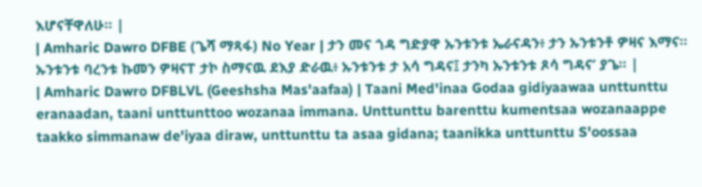እሆናቸዋለሁ። |
| Amharic Dawro DFBE (ጌሻ ማጻፋ) No Year | ታን መና ጎዳ ግድያዋ ኡንቱንቱ ኤራናዳን፥ ታን ኡንቱንቶ ዎዛና እማና። ኡንቱንቱ ባረንቱ ኩመን ዎዛናፐ ታኮ ስማናዉ ደእያ ድራዉ፥ ኡንቱንቱ ታ አሳ ግዳና፤ ታንካ ኡንቱንቱ ጾሳ ግዳና’ ያጌ። |
| Amharic Dawro DFBLVL (Geeshsha Mas'aafaa) | Taani Med'inaa Godaa gidiyaawaa unttunttu eranaadan, taani unttunttoo wozanaa immana. Unttunttu barenttu kumentsaa wozanaappe taakko simmanaw de'iyaa diraw, unttunttu ta asaa gidana; taanikka unttunttu S'oossaa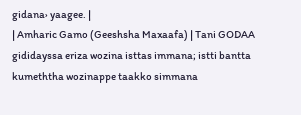gidana› yaagee. |
| Amharic Gamo (Geeshsha Maxaafa) | Tani GODAA gididayssa eriza wozina isttas immana; istti bantta kumeththa wozinappe taakko simmana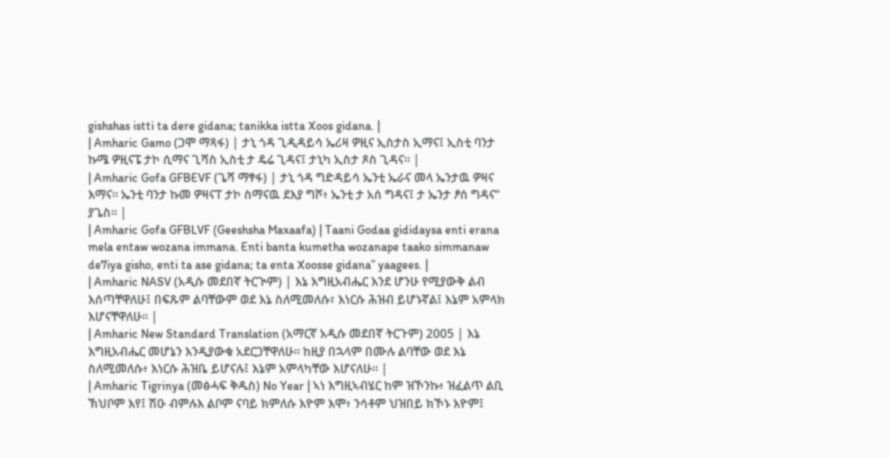gishshas istti ta dere gidana; tanikka istta Xoos gidana. |
| Amharic Gamo (ጋሞ ማጻፋ) | ታኒ ጎዳ ጊዲዳይሳ ኤሪዛ ዎዚና ኢስታስ ኢማና፤ ኢስቲ ባንታ ኩሜ ዎዚናፔ ታኮ ሲማና ጊሻስ ኢስቲ ታ ዴሬ ጊዳና፤ ታኒካ ኢስታ ጾስ ጊዳና። |
| Amharic Gofa GFBEVF (ጌሻ ማፃፋ) | ታኒ ጎዳ ግድዳይሳ ኤንቲ ኤራና መላ ኤንታዉ ዎዛና እማና። ኤንቲ ባንታ ኩመ ዎዛናፐ ታኮ ስማናዉ ደእያ ግሾ፥ ኤንቲ ታ አሰ ግዳና፤ ታ ኤንታ ፆሰ ግዳና” ያጌስ። |
| Amharic Gofa GFBLVF (Geeshsha Maxaafa) | Taani Godaa gididaysa enti erana mela entaw wozana immana. Enti banta kumetha wozanape taako simmanaw de7iya gisho, enti ta ase gidana; ta enta Xoosse gidana” yaagees. |
| Amharic NASV (አዲሱ መደበኛ ትርጒም) | እኔ እግዚአብሔር እንደ ሆንሁ የሚያውቅ ልብ እሰጣቸዋለሁ፤ በፍጹም ልባቸውም ወደ እኔ ስለሚመለሱ፣ እነርሱ ሕዝብ ይሆኑኛል፤ እኔም አምላክ እሆናቸዋለሁ። |
| Amharic New Standard Translation (አማርኛ አዲሱ መደበኛ ትርጉም) 2005 | እኔ እግዚአብሔር መሆኔን እንዲያውቁ አደርጋቸዋለሁ። ከዚያ በኋላም በሙሉ ልባቸው ወደ እኔ ስለሚመለሱ፥ እነርሱ ሕዝቤ ይሆናሉ፤ እኔም አምላካቸው እሆናለሁ። |
| Amharic Tigrinya (መፅሓፍ ቅዱስ) No Year | ኣነ እግዚኣብሄር ከም ዝኾንኩ፥ ዝፈልጥ ልቢ ኽህቦም እየ፤ ሽዑ ብምሉእ ልቦም ናባይ ክምለሱ እዮም እሞ፥ ንሳቶም ህዝበይ ክኾኑ እዮም፤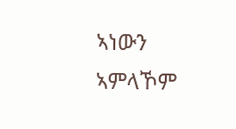ኣነውን ኣምላኾም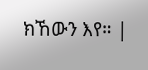ክኸውን እየ። |